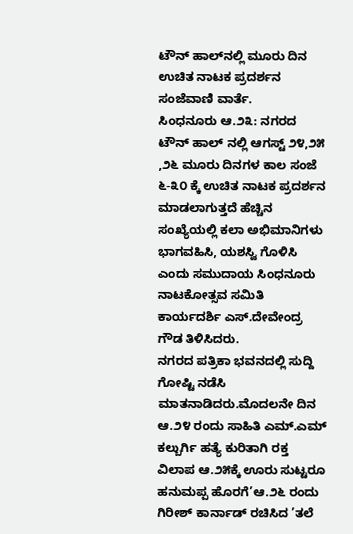ಟೌನ್ ಹಾಲ್‌ನಲ್ಲಿ ಮೂರು ದಿನ ಉಚಿತ ನಾಟಕ ಪ್ರದರ್ಶನ
ಸಂಜೆವಾಣಿ ವಾರ್ತೆ.
ಸಿಂಧನೂರು ಆ.೨೩: ನಗರದ ಟೌನ್ ಹಾಲ್ ನಲ್ಲಿ ಆಗಸ್ಟ್ ೨೪,೨೫ ,೨೬ ಮೂರು ದಿನಗಳ ಕಾಲ ಸಂಜೆ ೬-೩೦ ಕ್ಕೆ ಉಚಿತ ನಾಟಕ ಪ್ರದರ್ಶನ ಮಾಡಲಾಗುತ್ತದೆ ಹೆಚ್ಚಿನ ಸಂಖ್ಯೆಯಲ್ಲಿ ಕಲಾ ಅಭಿಮಾನಿಗಳು ಭಾಗವಹಿಸಿ, ಯಶಸ್ವಿ ಗೊಳಿಸಿ ಎಂದು ಸಮುದಾಯ ಸಿಂಧನೂರು ನಾಟಕೋತ್ಸವ ಸಮಿತಿ ಕಾರ್ಯದರ್ಶಿ ಎಸ್.ದೇವೇಂದ್ರ ಗೌಡ ತಿಳಿಸಿದರು.
ನಗರದ ಪತ್ರಿಕಾ ಭವನದಲ್ಲಿ ಸುದ್ದಿ ಗೋಷ್ಟಿ ನಡೆಸಿ ಮಾತನಾಡಿದರು.ಮೊದಲನೇ ದಿನ ಆ.೨೪ ರಂದು ಸಾಹಿತಿ ಎಮ್.ಎಮ್ ಕಲ್ಬುರ್ಗಿ ಹತ್ಯೆ ಕುರಿತಾಗಿ ರಕ್ತ ವಿಲಾಪ ಆ.೨೫ಕ್ಕೆ ಊರು ಸುಟ್ಟರೂ ಹನುಮಪ್ಪ ಹೊರಗೆ’ಆ.೨೬ ರಂದು ಗಿರೀಶ್ ಕಾರ್ನಾಡ್ ರಚಿಸಿದ ’ತಲೆ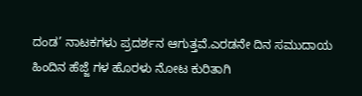ದಂಡ’ ನಾಟಕಗಳು ಪ್ರದರ್ಶನ ಆಗುತ್ತವೆ.ಎರಡನೇ ದಿನ ಸಮುದಾಯ ಹಿಂದಿನ ಹೆಜ್ಜೆ ಗಳ ಹೊರಳು ನೋಟ ಕುರಿತಾಗಿ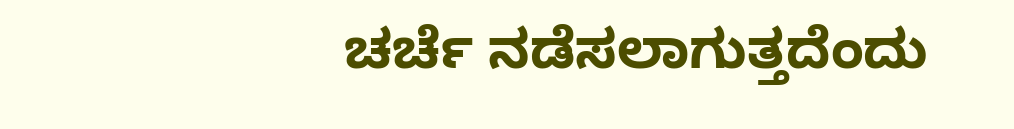ಚರ್ಚೆ ನಡೆಸಲಾಗುತ್ತದೆಂದು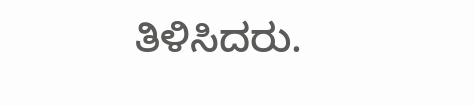ತಿಳಿಸಿದರು.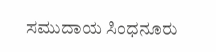ಸಮುದಾಯ ಸಿಂಧನೂರು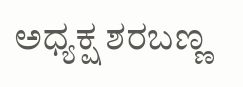ಅಧ್ಯಕ್ಷ ಶರಬಣ್ಣ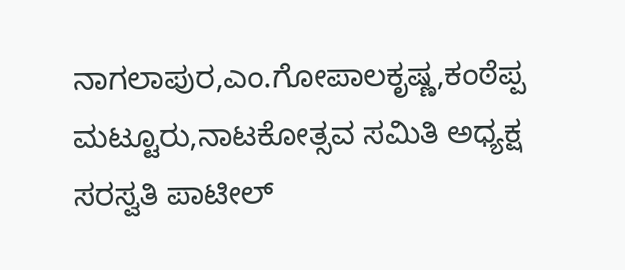ನಾಗಲಾಪುರ,ಎಂ.ಗೋಪಾಲಕೃಷ್ಣ,ಕಂಠೆಪ್ಪ ಮಟ್ಟೂರು,ನಾಟಕೋತ್ಸವ ಸಮಿತಿ ಅಧ್ಯಕ್ಷ ಸರಸ್ವತಿ ಪಾಟೀಲ್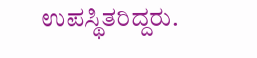ಉಪಸ್ಥಿತರಿದ್ದರು.